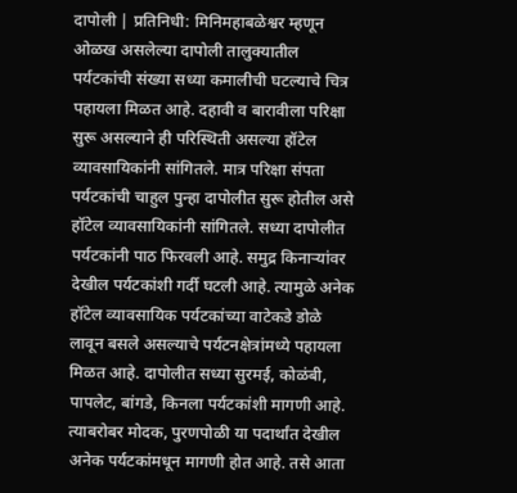दापोली | प्रतिनिधी: मिनिमहाबळेश्वर म्हणून ओळख असलेल्या दापोली तालुक्यातील पर्यटकांची संख्या सध्या कमालीची घटल्याचे चित्र पहायला मिळत आहे. दहावी व बारावीला परिक्षा सुरू असल्याने ही परिस्थिती असल्या हॉटेल व्यावसायिकांनी सांगितले. मात्र परिक्षा संपता पर्यटकांची चाहुल पुन्हा दापोलीत सुरू होतील असे हॉटेल व्यावसायिकांनी सांगितले. सध्या दापोलीत पर्यटकांनी पाठ फिरवली आहे. समुद्र किनाऱ्यांवर देखील पर्यटकांशी गर्दी घटली आहे. त्यामुळे अनेक हॉटेल व्यावसायिक पर्यटकांच्या वाटेकडे डोळे लावून बसले असल्याचे पर्यटनक्षेत्रांमध्ये पहायला मिळत आहे. दापोलीत सध्या सुरमई, कोळंबी, पापलेट, बांगडे, किनला पर्यटकांशी मागणी आहे. त्याबरोबर मोदक, पुरणपोळी या पदार्थांत देखील अनेक पर्यटकांमधून मागणी होत आहे. तसे आता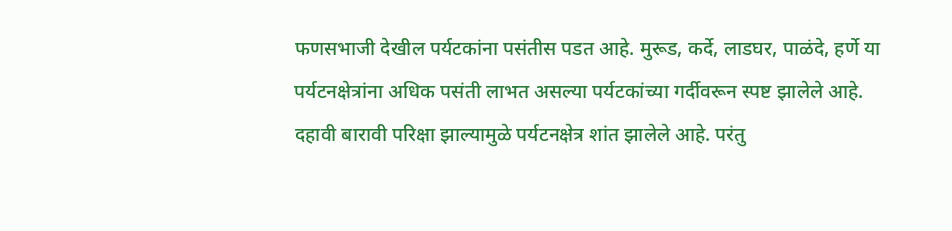फणसभाजी देखील पर्यटकांना पसंतीस पडत आहे. मुरूड, कर्दे, लाडघर, पाळंदे, हर्णे या पर्यटनक्षेत्रांना अधिक पसंती लाभत असल्या पर्यटकांच्या गर्दीवरून स्पष्ट झालेले आहे.
दहावी बारावी परिक्षा झाल्यामुळे पर्यटनक्षेत्र शांत झालेले आहे. परंतु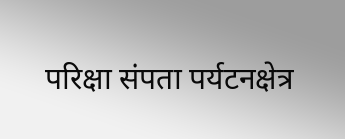परिक्षा संपता पर्यटनक्षेत्र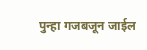पुन्हा गजबजून जाईल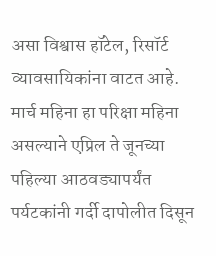असा विश्वास हॉटेल, रिसॉर्ट व्यावसायिकांना वाटत आहे. मार्च महिना हा परिक्षा महिना असल्याने एप्रिल ते जूनच्या पहिल्या आठवड्यापर्यंत पर्यटकांनी गर्दी दापोलीत दिसून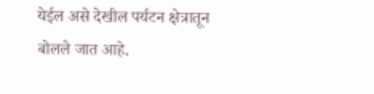येईल असे देखील पर्यटन क्षेत्रातून बोलले जात आहे.